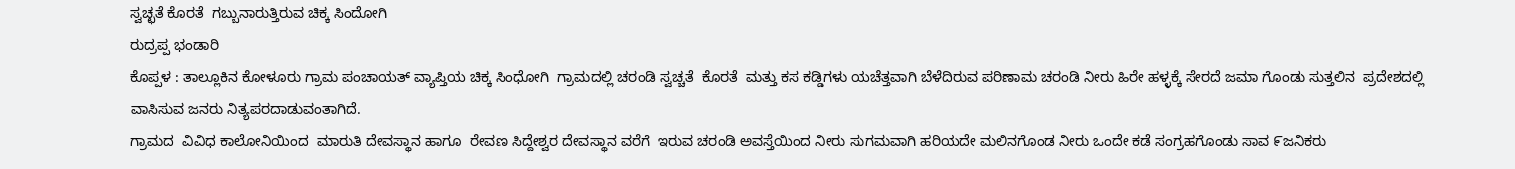ಸ್ವಚ್ಛತೆ ಕೊರತೆ  ಗಬ್ಬುನಾರುತ್ತಿರುವ ಚಿಕ್ಕ ಸಿಂದೋಗಿ
ರುದ್ರಪ್ಪ ಭಂಡಾರಿ
ಕೊಪ್ಪಳ : ತಾಲ್ಲೂಕಿನ ಕೋಳೂರು ಗ್ರಾಮ ಪಂಚಾಯತ್ ವ್ಯಾಪ್ತಿಯ ಚಿಕ್ಕ ಸಿಂಧೋಗಿ  ಗ್ರಾಮದಲ್ಲಿ ಚರಂಡಿ ಸ್ವಚ್ಚತೆ  ಕೊರತೆ  ಮತ್ತು ಕಸ ಕಡ್ಡಿಗಳು ಯಚೆತ್ತವಾಗಿ ಬೆಳೆದಿರುವ ಪರಿಣಾಮ ಚರಂಡಿ ನೀರು ಹಿರೇ ಹಳ್ಳಕ್ಕೆ ಸೇರದೆ ಜಮಾ ಗೊಂಡು ಸುತ್ತಲಿನ  ಪ್ರದೇಶದಲ್ಲಿ ವಾಸಿಸುವ ಜನರು ನಿತ್ಯಪರದಾಡುವಂತಾಗಿದೆ.
ಗ್ರಾಮದ  ವಿವಿಧ ಕಾಲೋನಿಯಿಂದ  ಮಾರುತಿ ದೇವಸ್ಥಾನ ಹಾಗೂ  ರೇವಣ ಸಿದ್ದೇಶ್ವರ ದೇವಸ್ಥಾನ ವರೆಗೆ  ಇರುವ ಚರಂಡಿ ಅವಸ್ತೆಯಿಂದ ನೀರು ಸುಗಮವಾಗಿ ಹರಿಯದೇ ಮಲಿನಗೊಂಡ ನೀರು ಒಂದೇ ಕಡೆ ಸಂಗ್ರಹಗೊಂಡು ಸಾವ ೯ಜನಿಕರು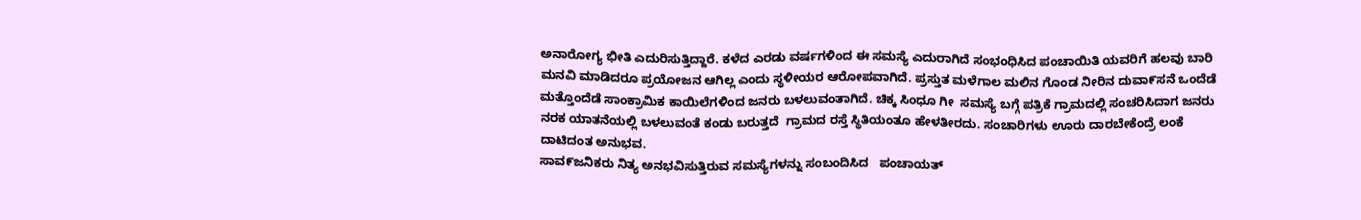ಅನಾರೋಗ್ಯ ಭೀತಿ ಎದುರಿಸುತ್ತಿದ್ದಾರೆ. ಕಳೆದ ಎರಡು ವರ್ಷಗಳಿಂದ ಈ ಸಮಸ್ಯೆ ಎದುರಾಗಿದೆ ಸಂಭಂಧಿಸಿದ ಪಂಚಾಯಿತಿ ಯವರಿಗೆ ಹಲವು ಬಾರಿ ಮನವಿ ಮಾಡಿದರೂ ಪ್ರಯೋಜನ ಆಗಿಲ್ಲ ಎಂದು ಸ್ಥಳೀಯರ ಆರೋಪವಾಗಿದೆ. ಪ್ರಸ್ತುತ ಮಳೆಗಾಲ ಮಲಿನ ಗೊಂಡ ನೀರಿನ ದುವಾ೯ಸನೆ ಒಂದೆಡೆ ಮತ್ತೊಂದೆಡೆ ಸಾಂಕ್ರಾಮಿಕ ಕಾಯಿಲೆಗಳಿಂದ ಜನರು ಬಳಲುವಂತಾಗಿದೆ. ಚಿಕ್ಕ ಸಿಂಧೂ ಗೀ  ಸಮಸ್ಯೆ ಬಗ್ಗೆ ಪತ್ರಿಕೆ ಗ್ರಾಮದಲ್ಲಿ ಸಂಚರಿಸಿದಾಗ ಜನರು ನರಕ ಯಾತನೆಯಲ್ಲಿ ಬಳಲುವಂತೆ ಕಂಡು ಬರುತ್ತದೆ  ಗ್ರಾಮದ ರಸ್ತೆ ಸ್ಥಿತಿಯಂತೂ ಹೇಳತೀರದು. ಸಂಚಾರಿಗಳು ಊರು ದಾರಬೇಕೆಂದ್ರೆ ಲಂಕೆ ದಾಟಿದಂತ ಅನುಭವ.
ಸಾವ೯ಜನಿಕರು ನಿತ್ಯ ಅನಭವಿಸುತ್ತಿರುವ ಸಮಸ್ಯೆಗಳನ್ನು ಸಂಬಂದಿಸಿದ   ಪಂಚಾಯತ್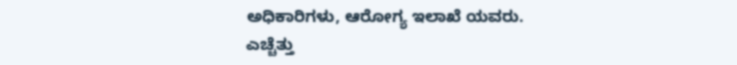ಅಧಿಕಾರಿಗಳು, ಆರೋಗ್ಯ ಇಲಾಖೆ ಯವರು.
ಎಚ್ಚೆತ್ತು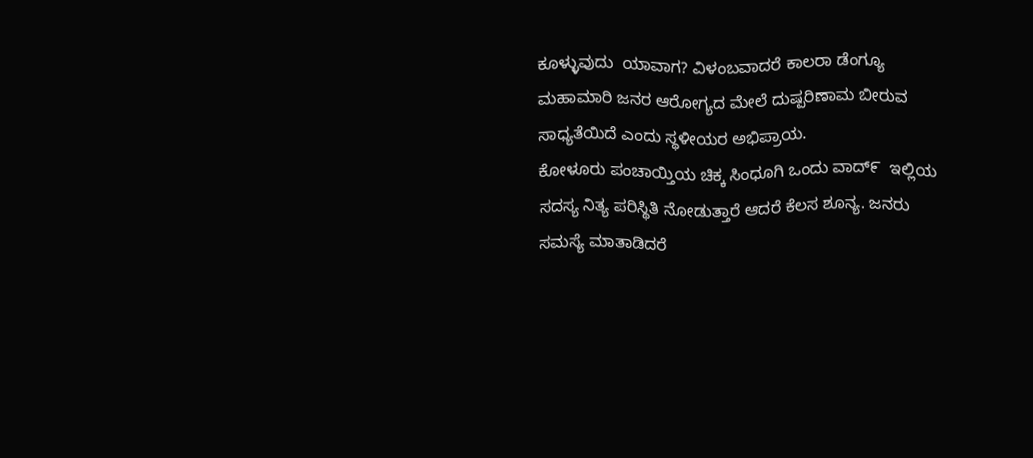ಕೂಳ್ಳುವುದು  ಯಾವಾಗ? ವಿಳಂಬವಾದರೆ ಕಾಲರಾ ಡೆಂಗ್ಯೂ ಮಹಾಮಾರಿ ಜನರ ಆರೋಗ್ಯದ ಮೇಲೆ ದುಷ್ಪರಿಣಾಮ ಬೀರುವ ಸಾಧ್ಯತೆಯಿದೆ ಎಂದು ಸ್ಥಳೀಯರ ಅಭಿಪ್ರಾಯ.
ಕೋಳೂರು ಪಂಚಾಯ್ತಿಯ ಚಿಕ್ಕ ಸಿಂಧೂಗಿ ಒಂದು ವಾದ್೯  ಇಲ್ಲಿಯ ಸದಸ್ಯ ನಿತ್ಯ ಪರಿಸ್ಥಿತಿ ನೋಡುತ್ತಾರೆ ಆದರೆ ಕೆಲಸ ಶೂನ್ಯ. ಜನರು ಸಮಸ್ಯೆ ಮಾತಾಡಿದರೆ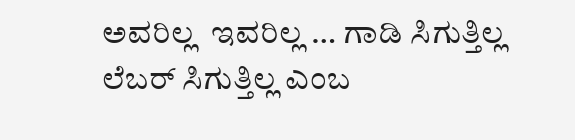ಅವರಿಲ್ಲ  ಇವರಿಲ್ಲ … ಗಾಡಿ ಸಿಗುತ್ತಿಲ್ಲ ಲೆಬರ್ ಸಿಗುತ್ತಿಲ್ಲ ಎಂಬ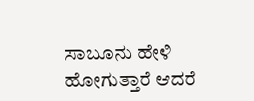ಸಾಬೂನು ಹೇಳಿ ಹೋಗುತ್ತಾರೆ ಆದರೆ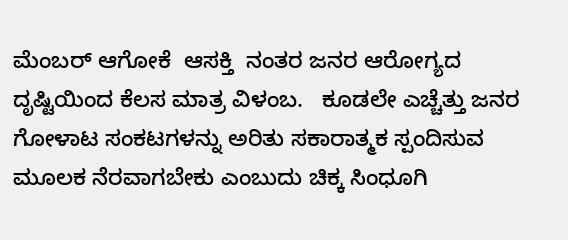ಮೆಂಬರ್ ಆಗೋಕೆ  ಆಸಕ್ತಿ  ನಂತರ ಜನರ ಆರೋಗ್ಯದ ದೃಷ್ಟಿಯಿಂದ ಕೆಲಸ ಮಾತ್ರ ವಿಳಂಬ.   ಕೂಡಲೇ ಎಚ್ಚೆತ್ತು ಜನರ ಗೋಳಾಟ ಸಂಕಟಗಳನ್ನು ಅರಿತು ಸಕಾರಾತ್ಮಕ ಸ್ಪಂದಿಸುವ ಮೂಲಕ ನೆರವಾಗಬೇಕು ಎಂಬುದು ಚಿಕ್ಕ ಸಿಂಧೂಗಿ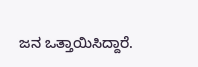ಜನ ಒತ್ತಾಯಿಸಿದ್ದಾರೆ.